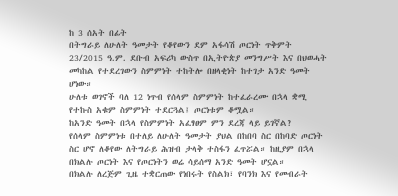ከ 3 ሰአት በፊት
በትግራይ ለሁለት ዓመታት የቆየውን ደም አፋሳሽ ጦርነት ጥቅምት 23/2015 ዓ.ም. ደቡብ አፍሪካ ውስጥ በኢትዮጵያ መንግሥት እና በህወሓት መካከል የተደረገውን ስምምነት ተከትሎ በዘላቂነት ከተገታ አንድ ዓመት ሆነው።
ሁለቱ ወገኖች ባለ 12 ነጥብ የሰላም ስምምነት ከተፈራረሙ በኋላ ቋሚ የተኩስ አቁም ስምምነት ተደርጓል፤ ጦርነቱም ቆሟል።
ከአንድ ዓመት በኋላ የስምምነት አፈፃፀም ምን ደረጃ ላይ ይገኛል?
የሰላም ስምምነቱ በተለይ ለሁለት ዓመታት ያህል በከበባ ስር በከባድ ጦርነት ስር ሆኖ ለቆየው ለትግራይ ሕዝብ ታላቅ ተስፋን ፈጥሯል። ከዚያም በኋላ በክልሉ ጦርነት እና የጦርነትን ወሬ ሳይሰማ አንድ ዓመት ሆኗል።
በክልሉ ለረጅም ጊዜ ተቋርጠው የነበሩት የስልክ፣ የባንክ እና የመብራት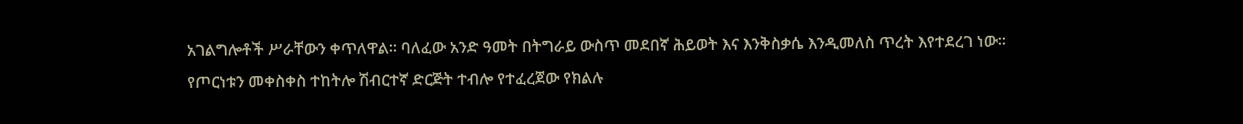አገልግሎቶች ሥራቸውን ቀጥለዋል። ባለፈው አንድ ዓመት በትግራይ ውስጥ መደበኛ ሕይወት እና እንቅስቃሴ እንዲመለስ ጥረት እየተደረገ ነው።
የጦርነቱን መቀስቀስ ተከትሎ ሽብርተኛ ድርጅት ተብሎ የተፈረጀው የክልሉ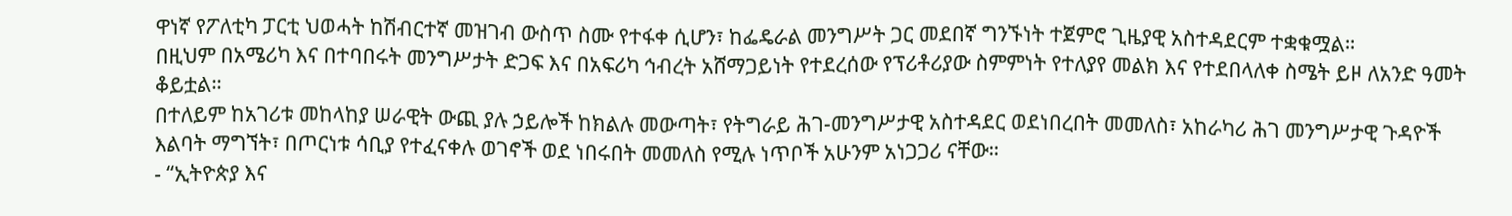ዋነኛ የፖለቲካ ፓርቲ ህወሓት ከሽብርተኛ መዝገብ ውስጥ ስሙ የተፋቀ ሲሆን፣ ከፌዴራል መንግሥት ጋር መደበኛ ግንኙነት ተጀምሮ ጊዜያዊ አስተዳደርም ተቋቁሟል።
በዚህም በአሜሪካ እና በተባበሩት መንግሥታት ድጋፍ እና በአፍሪካ ኅብረት አሸማጋይነት የተደረሰው የፕሪቶሪያው ስምምነት የተለያየ መልክ እና የተደበላለቀ ስሜት ይዞ ለአንድ ዓመት ቆይቷል።
በተለይም ከአገሪቱ መከላከያ ሠራዊት ውጪ ያሉ ኃይሎች ከክልሉ መውጣት፣ የትግራይ ሕገ-መንግሥታዊ አስተዳደር ወደነበረበት መመለስ፣ አከራካሪ ሕገ መንግሥታዊ ጉዳዮች እልባት ማግኘት፣ በጦርነቱ ሳቢያ የተፈናቀሉ ወገኖች ወደ ነበሩበት መመለስ የሚሉ ነጥቦች አሁንም አነጋጋሪ ናቸው።
- “ኢትዮጵያ እና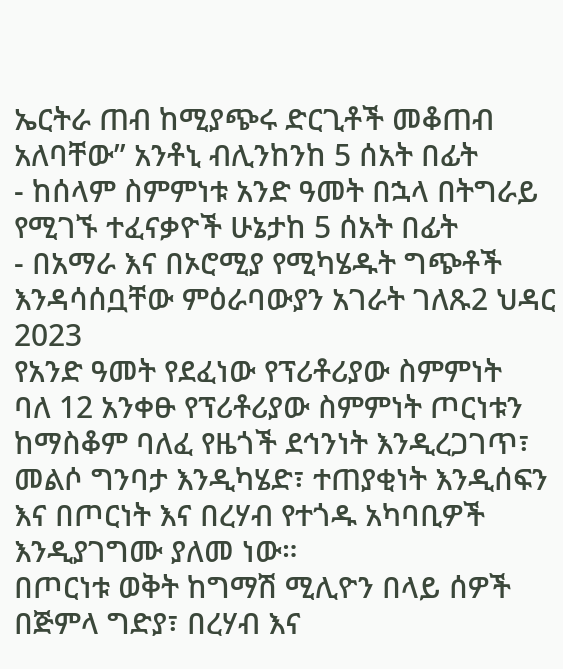ኤርትራ ጠብ ከሚያጭሩ ድርጊቶች መቆጠብ አለባቸው” አንቶኒ ብሊንከንከ 5 ሰአት በፊት
- ከሰላም ስምምነቱ አንድ ዓመት በኋላ በትግራይ የሚገኙ ተፈናቃዮች ሁኔታከ 5 ሰአት በፊት
- በአማራ እና በኦሮሚያ የሚካሄዱት ግጭቶች እንዳሳሰቧቸው ምዕራባውያን አገራት ገለጹ2 ህዳር 2023
የአንድ ዓመት የደፈነው የፕሪቶሪያው ስምምነት
ባለ 12 አንቀፁ የፕሪቶሪያው ስምምነት ጦርነቱን ከማስቆም ባለፈ የዜጎች ደኅንነት እንዲረጋገጥ፣ መልሶ ግንባታ እንዲካሄድ፣ ተጠያቂነት እንዲሰፍን እና በጦርነት እና በረሃብ የተጎዱ አካባቢዎች እንዲያገግሙ ያለመ ነው።
በጦርነቱ ወቅት ከግማሽ ሚሊዮን በላይ ሰዎች በጅምላ ግድያ፣ በረሃብ እና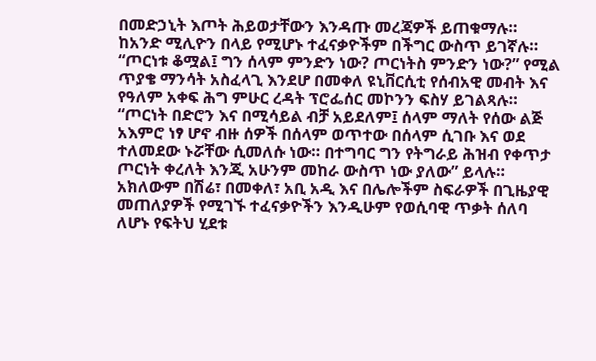በመድኃኒት እጦት ሕይወታቸውን እንዳጡ መረጃዎች ይጠቁማሉ። ከአንድ ሚሊዮን በላይ የሚሆኑ ተፈናቃዮችም በችግር ውስጥ ይገኛሉ።
“ጦርነቱ ቆሟል፤ ግን ሰላም ምንድን ነው? ጦርነትስ ምንድን ነው?” የሚል ጥያቄ ማንሳት አስፈላጊ እንደሆ በመቀለ ዩኒቨርሲቲ የሰብአዊ መብት እና የዓለም አቀፍ ሕግ ምሁር ረዳት ፕሮፌሰር መኮንን ፍስሃ ይገልጻሉ።
“ጦርነት በድሮን እና በሚሳይል ብቻ አይደለም፤ ሰላም ማለት የሰው ልጅ አእምሮ ነፃ ሆኖ ብዙ ሰዎች በሰላም ወጥተው በሰላም ሲገቡ እና ወደ ተለመደው ኑሯቸው ሲመለሱ ነው። በተግባር ግን የትግራይ ሕዝብ የቀጥታ ጦርነት ቀረለት እንጂ አሁንም መከራ ውስጥ ነው ያለው” ይላሉ።
አክለውም በሽሬ፣ በመቀለ፣ አቢ አዲ እና በሌሎችም ስፍራዎች በጊዜያዊ መጠለያዎች የሚገኙ ተፈናቃዮችን እንዲሁም የወሲባዊ ጥቃት ሰለባ ለሆኑ የፍትህ ሂደቱ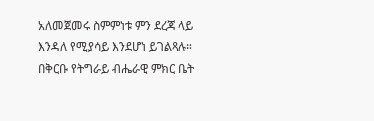አለመጀመሩ ስምምነቱ ምን ደረጃ ላይ እንዳለ የሚያሳይ እንደሆነ ይገልጻሉ።
በቅርቡ የትግራይ ብሔራዊ ምክር ቤት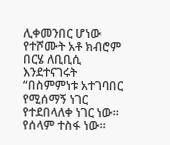ሊቀመንበር ሆነው የተሾሙት አቶ ክብሮም በርሄ ለቢቢሲ እንደተናገሩት “በስምምነቱ አተገባበር የሚሰማኝ ነገር የተደበላለቀ ነገር ነው። የሰላም ተስፋ ነው።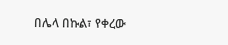በሌላ በኩል፣ የቀረው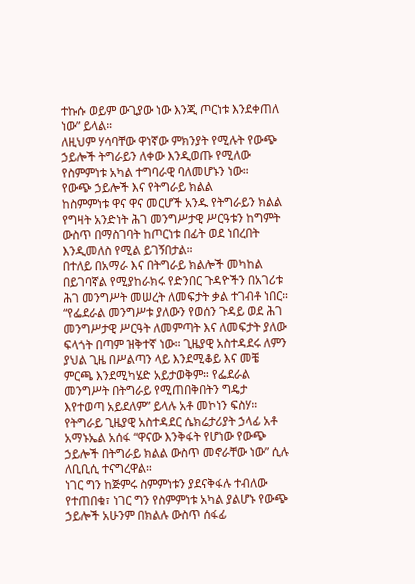ተኩሱ ወይም ውጊያው ነው እንጂ ጦርነቱ እንደቀጠለ ነው” ይላል።
ለዚህም ሃሳባቸው ዋነኛው ምክንያት የሚሉት የውጭ ኃይሎች ትግራይን ለቀው እንዲወጡ የሚለው የስምምነቱ አካል ተግባራዊ ባለመሆኑን ነው።
የውጭ ኃይሎች እና የትግራይ ክልል
ከስምምነቱ ዋና ዋና መርሆች አንዱ የትግራይን ክልል የግዛት አንድነት ሕገ መንግሥታዊ ሥርዓቱን ከግምት ውስጥ በማስገባት ከጦርነቱ በፊት ወደ ነበረበት እንዲመለስ የሚል ይገኝበታል።
በተለይ በአማራ እና በትግራይ ክልሎች መካከል በይገባኛል የሚያከራክሩ የድንበር ጉዳዮችን በአገሪቱ ሕገ መንግሥት መሠረት ለመፍታት ቃል ተገብቶ ነበር።
“የፌደራል መንግሥቱ ያለውን የወሰን ጉዳይ ወደ ሕገ መንግሥታዊ ሥርዓት ለመምጣት እና ለመፍታት ያለው ፍላጎት በጣም ዝቅተኛ ነው። ጊዜያዊ አስተዳደሩ ለምን ያህል ጊዜ በሥልጣን ላይ እንደሚቆይ እና መቼ ምርጫ እንደሚካሄድ አይታወቅም። የፌደራል መንግሥት በትግራይ የሚጠበቅበትን ግዴታ እየተወጣ አይደለም” ይላሉ አቶ መኮነን ፍስሃ።
የትግራይ ጊዜያዊ አስተዳደር ሴክሬታሪያት ኃላፊ አቶ አማኑኤል አሰፋ “ዋናው እንቅፋት የሆነው የውጭ ኃይሎች በትግራይ ክልል ውስጥ መኖራቸው ነው” ሲሉ ለቢቢሲ ተናግረዋል።
ነገር ግን ከጅምሩ ስምምነቱን ያደናቅፋሉ ተብለው የተጠበቁ፣ ነገር ግን የስምምነቱ አካል ያልሆኑ የውጭ ኃይሎች አሁንም በክልሉ ውስጥ ሰፋፊ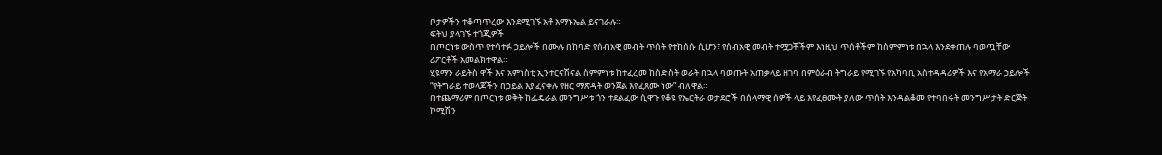ቦታዎችን ተቆጣጥረው እንደሚገኙ አቶ አማኑኤል ይናገራሉ።
ፍትህ ያላገኙ ተጎጂዎች
በጦርነቱ ውስጥ የተሳተፉ ኃይሎች በሙሉ በከባድ የሰብአዊ መብት ጥሰት የተከሰሱ ሲሆን፣ የሰብአዊ መብት ተሟጋቾችም እነዚህ ጥሰቶችም ከስምምነቱ በኋላ እንደቀጠሉ ባወጧቸው ሪፖርቶች አመልክተዋል።
ሂዩማን ራይትስ ዋች እና አምነስቲ ኢንተርናሽናል ስምምነቱ ከተፈረመ ከስድስት ወራት በኋላ ባወጡት አጠቃላይ ዘገባ በምዕራብ ትግራይ የሚገኙ የአካባቢ አስተዳዳሪዎች እና የአማራ ኃይሎች “የትግራይ ተወላጆችን በኃይል እያፈናቀሉ የዘር ማጽዳት ወንጀል እየፈጸሙ ነው” ብለዋል።
በተጨማሪም በጦርነቱ ወቅት ከፌዴራል መንግሥቱ ጎን ተደልፈው ሲዋጉ የቆዩ የኤርትራ ወታደሮች በሰላማዊ ሰዎች ላይ እየፈፀሙት ያለው ጥሰት እንዳልቆመ የተባበሩት መንግሥታት ድርጅት ኮሚሽን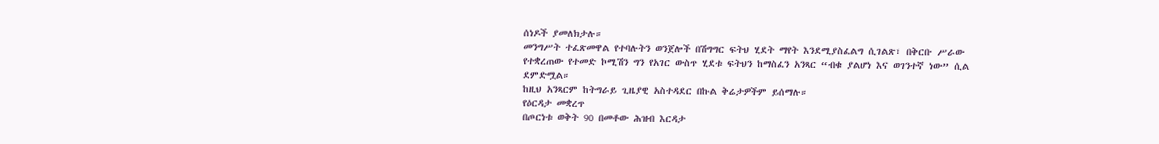ሰነዶች ያመለክታሉ።
መንግሥት ተፈጽመዋል የተባሉትን ወንጀሎች በሽግግር ፍትህ ሂደት ማየት እንደሚያስፈልግ ሲገልጽ፣ በቅርቡ ሥራው የተቋረጠው የተመድ ኮሚሽን ግን የአገር ውስጥ ሂደቱ ፍትህን ከማስፈን አንጻር “ብቁ ያልሆነ እና ወገንተኛ ነው” ሲል ደምድሟል።
ከዚህ አንጻርም ከትግራይ ጊዜያዊ አስተዳደር በኩል ቅሬታዎችም ይሰማሉ።
የዕርዳታ መቋረጥ
በጦርነቱ ወቅት 90 በመቶው ሕዝብ እርዳታ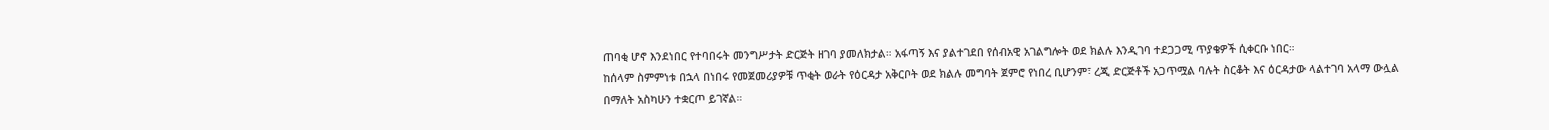ጠባቂ ሆኖ እንደነበር የተባበሩት መንግሥታት ድርጅት ዘገባ ያመለክታል። አፋጣኝ እና ያልተገደበ የሰብአዊ አገልግሎት ወደ ክልሉ እንዲገባ ተደጋጋሚ ጥያቄዎች ሲቀርቡ ነበር።
ከሰላም ስምምነቱ በኋላ በነበሩ የመጀመሪያዎቹ ጥቂት ወራት የዕርዳታ አቅርቦት ወደ ክልሉ መግባት ጀምሮ የነበረ ቢሆንም፣ ረጂ ድርጅቶች አጋጥሟል ባሉት ስርቆት እና ዕርዳታው ላልተገባ አላማ ውሏል በማለት አስካሁን ተቋርጦ ይገኛል።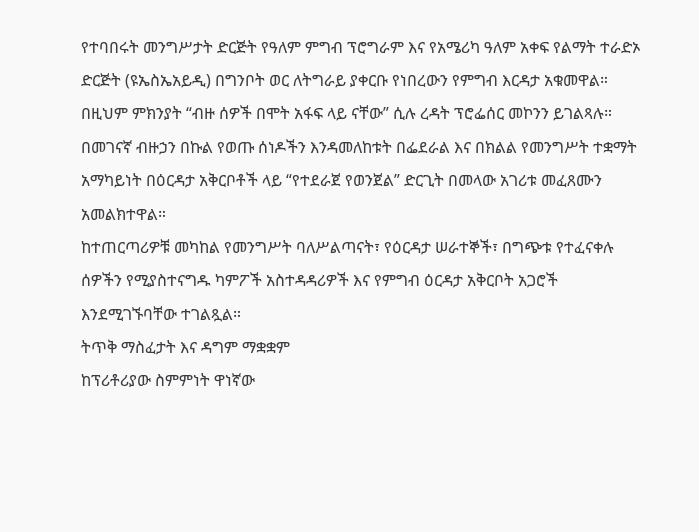የተባበሩት መንግሥታት ድርጅት የዓለም ምግብ ፕሮግራም እና የአሜሪካ ዓለም አቀፍ የልማት ተራድኦ ድርጅት (ዩኤስኤአይዲ) በግንቦት ወር ለትግራይ ያቀርቡ የነበረውን የምግብ እርዳታ አቁመዋል።
በዚህም ምክንያት “ብዙ ሰዎች በሞት አፋፍ ላይ ናቸው” ሲሉ ረዳት ፕሮፌሰር መኮንን ይገልጻሉ።
በመገናኛ ብዙኃን በኩል የወጡ ሰነዶችን እንዳመለከቱት በፌደራል እና በክልል የመንግሥት ተቋማት አማካይነት በዕርዳታ አቅርቦቶች ላይ “የተደራጀ የወንጀል” ድርጊት በመላው አገሪቱ መፈጸሙን አመልክተዋል።
ከተጠርጣሪዎቹ መካከል የመንግሥት ባለሥልጣናት፣ የዕርዳታ ሠራተኞች፣ በግጭቱ የተፈናቀሉ ሰዎችን የሚያስተናግዱ ካምፖች አስተዳዳሪዎች እና የምግብ ዕርዳታ አቅርቦት አጋሮች እንደሚገኙባቸው ተገልጿል።
ትጥቅ ማስፈታት እና ዳግም ማቋቋም
ከፕሪቶሪያው ስምምነት ዋነኛው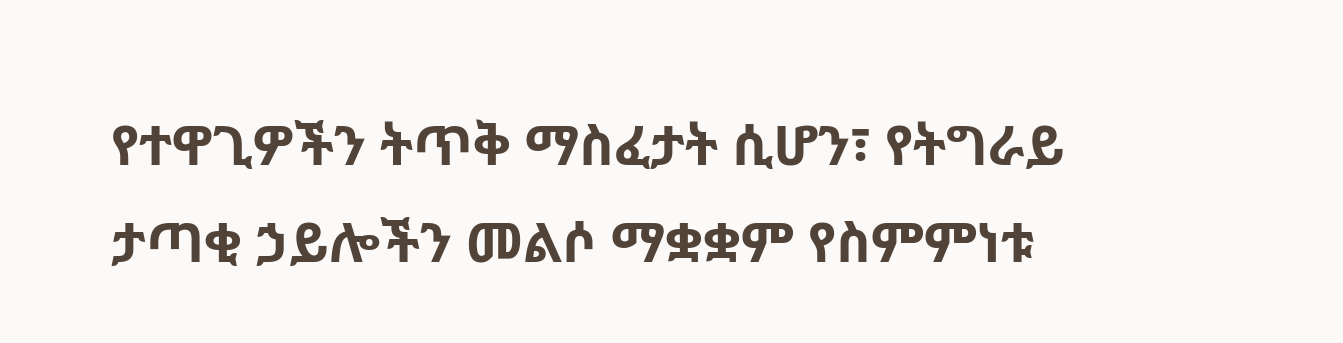የተዋጊዎችን ትጥቅ ማስፈታት ሲሆን፣ የትግራይ ታጣቂ ኃይሎችን መልሶ ማቋቋም የስምምነቱ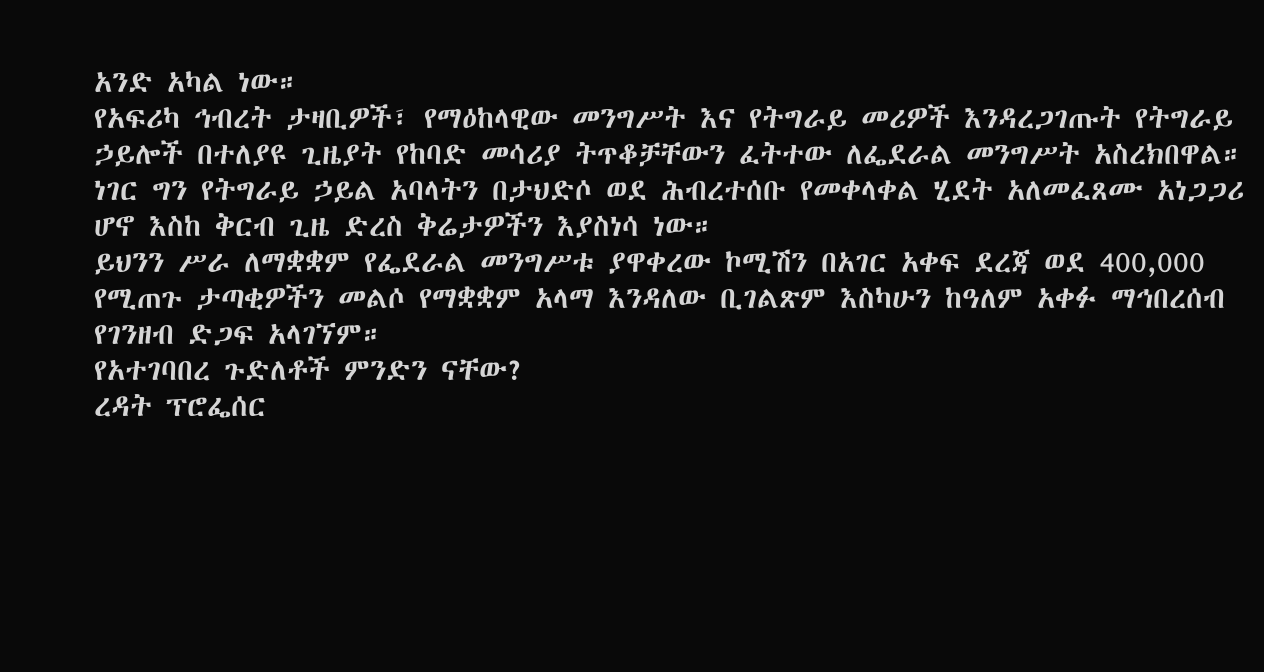አንድ አካል ነው።
የአፍሪካ ኅብረት ታዛቢዎች፣ የማዕከላዊው መንግሥት እና የትግራይ መሪዎች እንዳረጋገጡት የትግራይ ኃይሎች በተለያዩ ጊዜያት የከባድ መሳሪያ ትጥቆቻቸውን ፈትተው ለፌደራል መንግሥት አስረክበዋል።
ነገር ግን የትግራይ ኃይል አባላትን በታህድሶ ወደ ሕብረተሰቡ የመቀላቀል ሂደት አለመፈጸሙ አነጋጋሪ ሆኖ እስከ ቅርብ ጊዜ ድረስ ቅሬታዎችን እያስነሳ ነው።
ይህንን ሥራ ለማቋቋም የፌደራል መንግሥቱ ያዋቀረው ኮሚሽን በአገር አቀፍ ደረጃ ወደ 400,000 የሚጠጉ ታጣቂዎችን መልሶ የማቋቋም አላማ እንዳለው ቢገልጽም እስካሁን ከዓለም አቀፉ ማኅበረሰብ የገንዘብ ድጋፍ አላገኘም።
የአተገባበረ ጉድለቶች ምንድን ናቸው?
ረዳት ፕሮፌሰር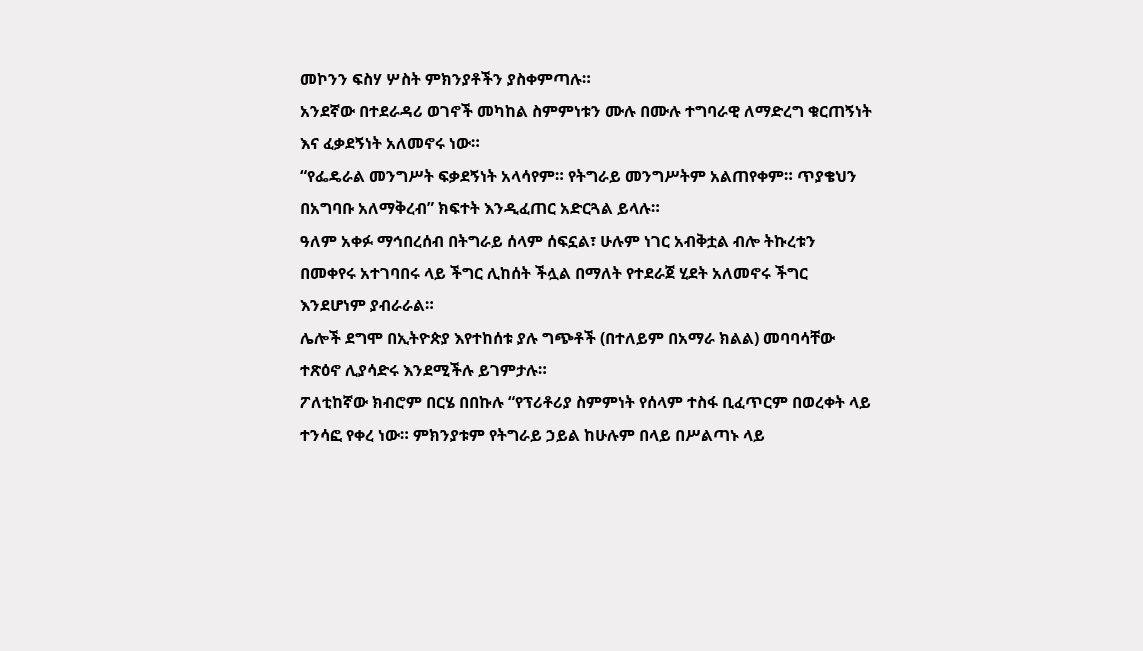መኮንን ፍስሃ ሦስት ምክንያቶችን ያስቀምጣሉ።
አንደኛው በተደራዳሪ ወገኖች መካከል ስምምነቱን ሙሉ በሙሉ ተግባራዊ ለማድረግ ቁርጠኝነት እና ፈቃደኝነት አለመኖሩ ነው።
“የፌዴራል መንግሥት ፍቃደኝነት አላሳየም። የትግራይ መንግሥትም አልጠየቀም። ጥያቄህን በአግባቡ አለማቅረብ” ክፍተት እንዲፈጠር አድርጓል ይላሉ።
ዓለም አቀፉ ማኅበረሰብ በትግራይ ሰላም ሰፍኗል፣ ሁሉም ነገር አብቅቷል ብሎ ትኩረቱን በመቀየሩ አተገባበሩ ላይ ችግር ሊከሰት ችሏል በማለት የተደራጀ ሂደት አለመኖሩ ችግር እንደሆነም ያብራራል።
ሌሎች ደግሞ በኢትዮጵያ እየተከሰቱ ያሉ ግጭቶች (በተለይም በአማራ ክልል) መባባሳቸው ተጽዕኖ ሊያሳድሩ እንደሚችሉ ይገምታሉ።
ፖለቲከኛው ክብሮም በርሄ በበኩሉ “የፕሪቶሪያ ስምምነት የሰላም ተስፋ ቢፈጥርም በወረቀት ላይ ተንሳፎ የቀረ ነው። ምክንያቱም የትግራይ ኃይል ከሁሉም በላይ በሥልጣኑ ላይ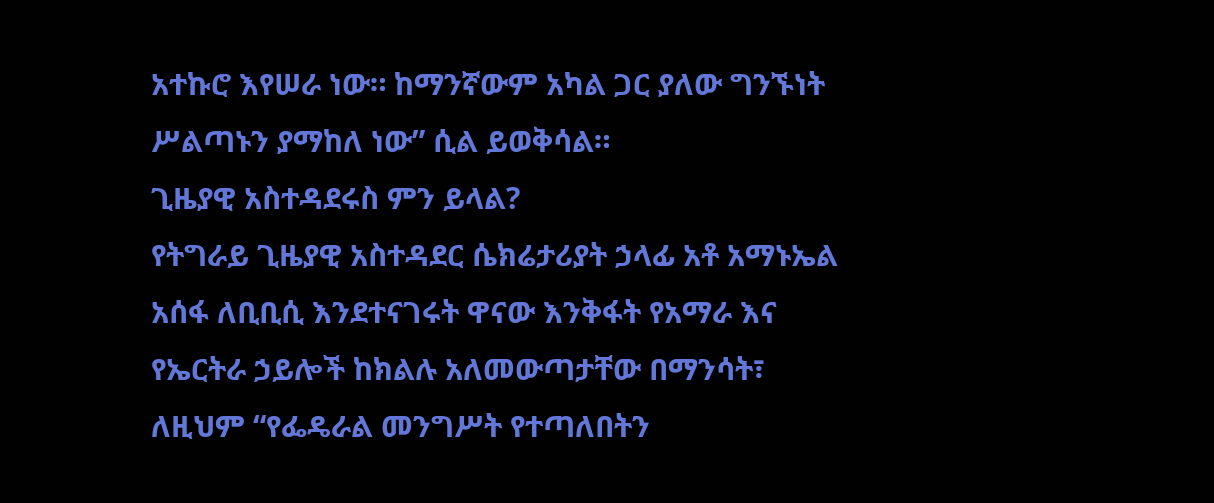አተኩሮ እየሠራ ነው። ከማንኛውም አካል ጋር ያለው ግንኙነት ሥልጣኑን ያማከለ ነው” ሲል ይወቅሳል።
ጊዜያዊ አስተዳደሩስ ምን ይላል?
የትግራይ ጊዜያዊ አስተዳደር ሴክሬታሪያት ኃላፊ አቶ አማኑኤል አሰፋ ለቢቢሲ እንደተናገሩት ዋናው እንቅፋት የአማራ እና የኤርትራ ኃይሎች ከክልሉ አለመውጣታቸው በማንሳት፣ ለዚህም “የፌዴራል መንግሥት የተጣለበትን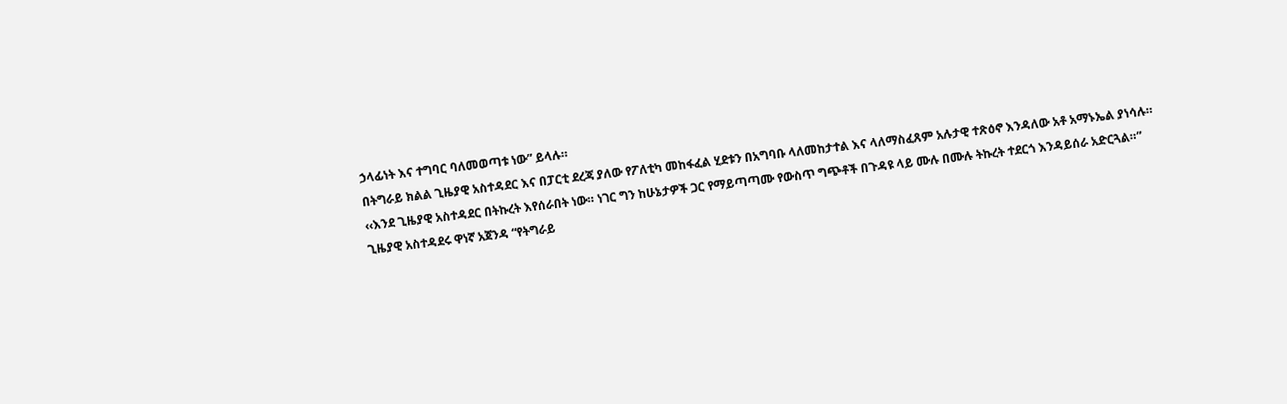ኃላፊነት እና ተግባር ባለመወጣቱ ነው” ይላሉ።
በትግራይ ክልል ጊዜያዊ አስተዳደር እና በፓርቲ ደረጃ ያለው የፖለቲካ መከፋፈል ሂደቱን በአግባቡ ላለመከታተል እና ላለማስፈጸም አሉታዊ ተጽዕኖ እንዳለው አቶ አማኑኤል ያነሳሉ።
‹‹እንደ ጊዜያዊ አስተዳደር በትኩረት እየሰራበት ነው። ነገር ግን ከሁኔታዎች ጋር የማይጣጣሙ የውስጥ ግጭቶች በጉዳዩ ላይ ሙሉ በሙሉ ትኩረት ተደርጎ እንዳይሰራ አድርጓል።”
ጊዜያዊ አስተዳደሩ ዋነኛ አጀንዳ “የትግራይ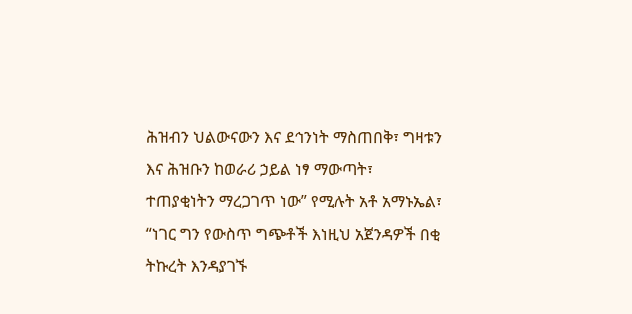ሕዝብን ህልውናውን እና ደኅንነት ማስጠበቅ፣ ግዛቱን እና ሕዝቡን ከወራሪ ኃይል ነፃ ማውጣት፣ ተጠያቂነትን ማረጋገጥ ነው” የሚሉት አቶ አማኑኤል፣ “ነገር ግን የውስጥ ግጭቶች እነዚህ አጀንዳዎች በቂ ትኩረት እንዳያገኙ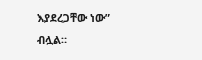እያደረጋቸው ነው” ብሏል።